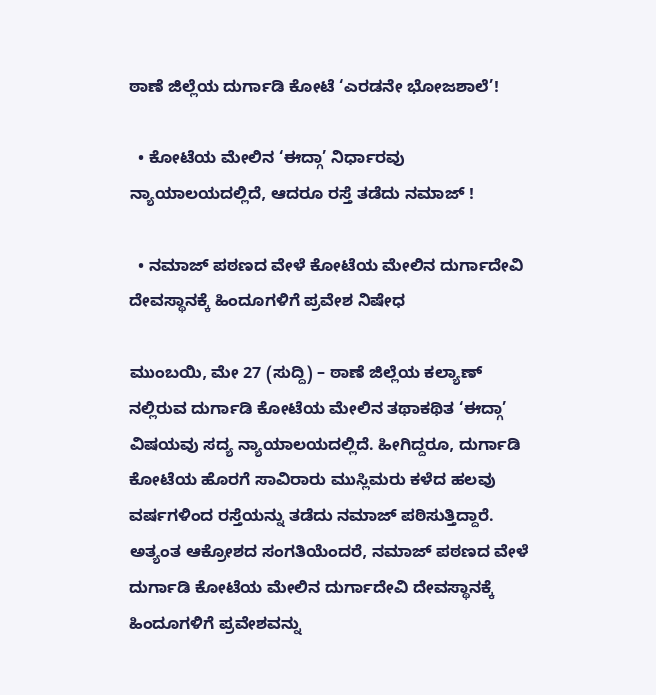ಠಾಣೆ ಜಿಲ್ಲೆಯ ದುರ್ಗಾಡಿ ಕೋಟೆ ‘ಎರಡನೇ ಭೋಜಶಾಲೆ’!

  • ಕೋಟೆಯ ಮೇಲಿನ ‘ಈದ್ಗಾ’ ನಿರ್ಧಾರವು ನ್ಯಾಯಾಲಯದಲ್ಲಿದೆ, ಆದರೂ ರಸ್ತೆ ತಡೆದು ನಮಾಜ್ !

  • ನಮಾಜ್ ಪಠಣದ ವೇಳೆ ಕೋಟೆಯ ಮೇಲಿನ ದುರ್ಗಾದೇವಿ ದೇವಸ್ಥಾನಕ್ಕೆ ಹಿಂದೂಗಳಿಗೆ ಪ್ರವೇಶ ನಿಷೇಧ

ಮುಂಬಯಿ, ಮೇ 27 (ಸುದ್ದಿ) – ಠಾಣೆ ಜಿಲ್ಲೆಯ ಕಲ್ಯಾಣ್ ನಲ್ಲಿರುವ ದುರ್ಗಾಡಿ ಕೋಟೆಯ ಮೇಲಿನ ತಥಾಕಥಿತ ‘ಈದ್ಗಾ’ ವಿಷಯವು ಸದ್ಯ ನ್ಯಾಯಾಲಯದಲ್ಲಿದೆ. ಹೀಗಿದ್ದರೂ, ದುರ್ಗಾಡಿ ಕೋಟೆಯ ಹೊರಗೆ ಸಾವಿರಾರು ಮುಸ್ಲಿಮರು ಕಳೆದ ಹಲವು ವರ್ಷಗಳಿಂದ ರಸ್ತೆಯನ್ನು ತಡೆದು ನಮಾಜ್ ಪಠಿಸುತ್ತಿದ್ದಾರೆ. ಅತ್ಯಂತ ಆಕ್ರೋಶದ ಸಂಗತಿಯೆಂದರೆ, ನಮಾಜ್ ಪಠಣದ ವೇಳೆ ದುರ್ಗಾಡಿ ಕೋಟೆಯ ಮೇಲಿನ ದುರ್ಗಾದೇವಿ ದೇವಸ್ಥಾನಕ್ಕೆ ಹಿಂದೂಗಳಿಗೆ ಪ್ರವೇಶವನ್ನು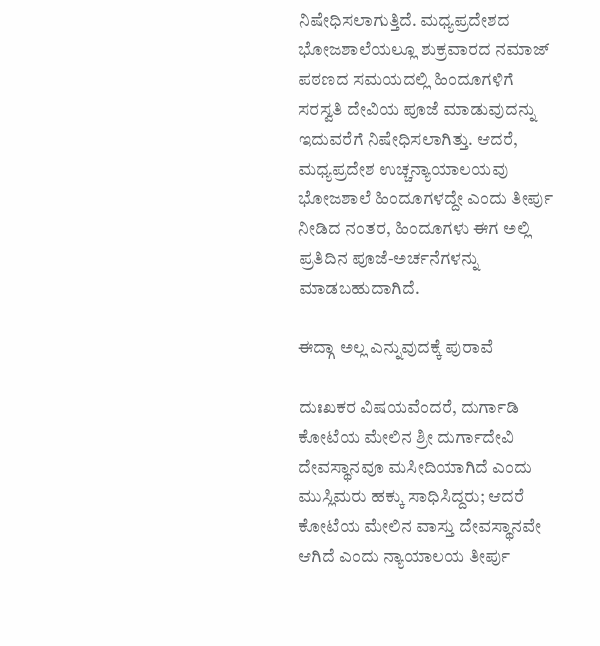ನಿಷೇಧಿಸಲಾಗುತ್ತಿದೆ. ಮಧ್ಯಪ್ರದೇಶದ ಭೋಜಶಾಲೆಯಲ್ಲೂ ಶುಕ್ರವಾರದ ನಮಾಜ್ ಪಠಣದ ಸಮಯದಲ್ಲಿ ಹಿಂದೂಗಳಿಗೆ ಸರಸ್ವತಿ ದೇವಿಯ ಪೂಜೆ ಮಾಡುವುದನ್ನು ಇದುವರೆಗೆ ನಿಷೇಧಿಸಲಾಗಿತ್ತು. ಆದರೆ, ಮಧ್ಯಪ್ರದೇಶ ಉಚ್ಚನ್ಯಾಯಾಲಯವು ಭೋಜಶಾಲೆ ಹಿಂದೂಗಳದ್ದೇ ಎಂದು ತೀರ್ಪು ನೀಡಿದ ನಂತರ, ಹಿಂದೂಗಳು ಈಗ ಅಲ್ಲಿ ಪ್ರತಿದಿನ ಪೂಜೆ-ಅರ್ಚನೆಗಳನ್ನು ಮಾಡಬಹುದಾಗಿದೆ.

ಈದ್ಗಾ ಅಲ್ಲ ಎನ್ನುವುದಕ್ಕೆ ಪುರಾವೆ

ದುಃಖಕರ ವಿಷಯವೆಂದರೆ, ದುರ್ಗಾಡಿ ಕೋಟೆಯ ಮೇಲಿನ ಶ್ರೀ ದುರ್ಗಾದೇವಿ ದೇವಸ್ಥಾನವೂ ಮಸೀದಿಯಾಗಿದೆ ಎಂದು ಮುಸ್ಲಿಮರು ಹಕ್ಕು ಸಾಧಿಸಿದ್ದರು; ಆದರೆ ಕೋಟೆಯ ಮೇಲಿನ ವಾಸ್ತು ದೇವಸ್ಥಾನವೇ ಆಗಿದೆ ಎಂದು ನ್ಯಾಯಾಲಯ ತೀರ್ಪು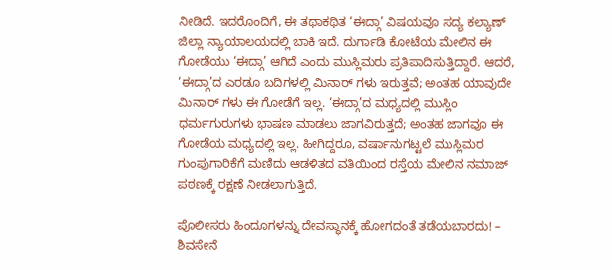ನೀಡಿದೆ. ಇದರೊಂದಿಗೆ, ಈ ತಥಾಕಥಿತ ‘ಈದ್ಗಾ’ ವಿಷಯವೂ ಸದ್ಯ ಕಲ್ಯಾಣ್ ಜಿಲ್ಲಾ ನ್ಯಾಯಾಲಯದಲ್ಲಿ ಬಾಕಿ ಇದೆ. ದುರ್ಗಾಡಿ ಕೋಟೆಯ ಮೇಲಿನ ಈ ಗೋಡೆಯು ‘ಈದ್ಗಾ’ ಆಗಿದೆ ಎಂದು ಮುಸ್ಲಿಮರು ಪ್ರತಿಪಾದಿಸುತ್ತಿದ್ದಾರೆ. ಆದರೆ, ‘ಈದ್ಗಾ’ದ ಎರಡೂ ಬದಿಗಳಲ್ಲಿ ಮಿನಾರ್‌ ಗಳು ಇರುತ್ತವೆ; ಅಂತಹ ಯಾವುದೇ ಮಿನಾರ್‌ ಗಳು ಈ ಗೋಡೆಗೆ ಇಲ್ಲ. ‘ಈದ್ಗಾ’ದ ಮಧ್ಯದಲ್ಲಿ ಮುಸ್ಲಿಂ ಧರ್ಮಗುರುಗಳು ಭಾಷಣ ಮಾಡಲು ಜಾಗವಿರುತ್ತದೆ; ಅಂತಹ ಜಾಗವೂ ಈ ಗೋಡೆಯ ಮಧ್ಯದಲ್ಲಿ ಇಲ್ಲ. ಹೀಗಿದ್ದರೂ, ವರ್ಷಾನುಗಟ್ಟಲೆ ಮುಸ್ಲಿಮರ ಗುಂಪುಗಾರಿಕೆಗೆ ಮಣಿದು ಆಡಳಿತದ ವತಿಯಿಂದ ರಸ್ತೆಯ ಮೇಲಿನ ನಮಾಜ್ ಪಠಣಕ್ಕೆ ರಕ್ಷಣೆ ನೀಡಲಾಗುತ್ತಿದೆ.

ಪೊಲೀಸರು ಹಿಂದೂಗಳನ್ನು ದೇವಸ್ಥಾನಕ್ಕೆ ಹೋಗದಂತೆ ತಡೆಯಬಾರದು! – ಶಿವಸೇನೆ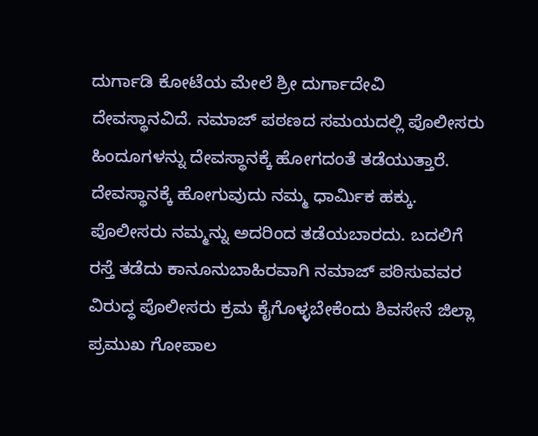ದುರ್ಗಾಡಿ ಕೋಟೆಯ ಮೇಲೆ ಶ್ರೀ ದುರ್ಗಾದೇವಿ ದೇವಸ್ಥಾನವಿದೆ. ನಮಾಜ್ ಪಠಣದ ಸಮಯದಲ್ಲಿ ಪೊಲೀಸರು ಹಿಂದೂಗಳನ್ನು ದೇವಸ್ಥಾನಕ್ಕೆ ಹೋಗದಂತೆ ತಡೆಯುತ್ತಾರೆ. ದೇವಸ್ಥಾನಕ್ಕೆ ಹೋಗುವುದು ನಮ್ಮ ಧಾರ್ಮಿಕ ಹಕ್ಕು. ಪೊಲೀಸರು ನಮ್ಮನ್ನು ಅದರಿಂದ ತಡೆಯಬಾರದು. ಬದಲಿಗೆ ರಸ್ತೆ ತಡೆದು ಕಾನೂನುಬಾಹಿರವಾಗಿ ನಮಾಜ್ ಪಠಿಸುವವರ ವಿರುದ್ಧ ಪೊಲೀಸರು ಕ್ರಮ ಕೈಗೊಳ್ಳಬೇಕೆಂದು ಶಿವಸೇನೆ ಜಿಲ್ಲಾ ಪ್ರಮುಖ ಗೋಪಾಲ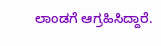ಲಾಂಡಗೆ ಆಗ್ರಹಿಸಿದ್ದಾರೆ.